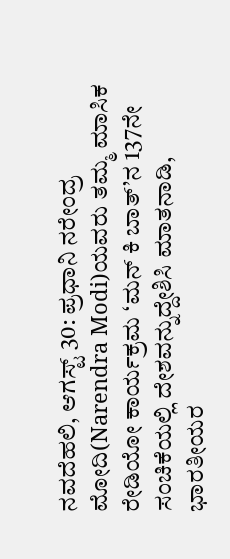ನವದೆಹಲಿ, ಆಗಸ್ಟ್ 30: ಪ್ರಧಾನಿ ನರೇಂದ್ರ ಮೋದಿ(Narendra Modi)ಯವರು ತಮ್ಮ ಮಾಸಿಕ ರೇಡಿಯೋ ಕಾರ್ಯಕ್ರಮ ‘ಮನ್ ಕಿ ಬಾತ್’ನ 137ನೇ ಸಂಚಿಕೆಯಲ್ಲಿ ದೇಶವನ್ನುದ್ದೇಶಿಸಿ ಮಾತನಾಡಿ, ಭಾರತೀಯರ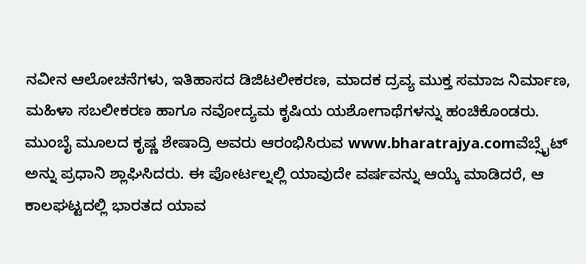ನವೀನ ಆಲೋಚನೆಗಳು, ಇತಿಹಾಸದ ಡಿಜಿಟಲೀಕರಣ, ಮಾದಕ ದ್ರವ್ಯ ಮುಕ್ತ ಸಮಾಜ ನಿರ್ಮಾಣ, ಮಹಿಳಾ ಸಬಲೀಕರಣ ಹಾಗೂ ನವೋದ್ಯಮ ಕೃಷಿಯ ಯಶೋಗಾಥೆಗಳನ್ನು ಹಂಚಿಕೊಂಡರು.
ಮುಂಬೈ ಮೂಲದ ಕೃಷ್ಣ ಶೇಷಾದ್ರಿ ಅವರು ಆರಂಭಿಸಿರುವ www.bharatrajya.comವೆಬ್ಸೈಟ್ ಅನ್ನು ಪ್ರಧಾನಿ ಶ್ಲಾಘಿಸಿದರು. ಈ ಪೋರ್ಟಲ್ನಲ್ಲಿ ಯಾವುದೇ ವರ್ಷವನ್ನು ಆಯ್ಕೆ ಮಾಡಿದರೆ, ಆ ಕಾಲಘಟ್ಟದಲ್ಲಿ ಭಾರತದ ಯಾವ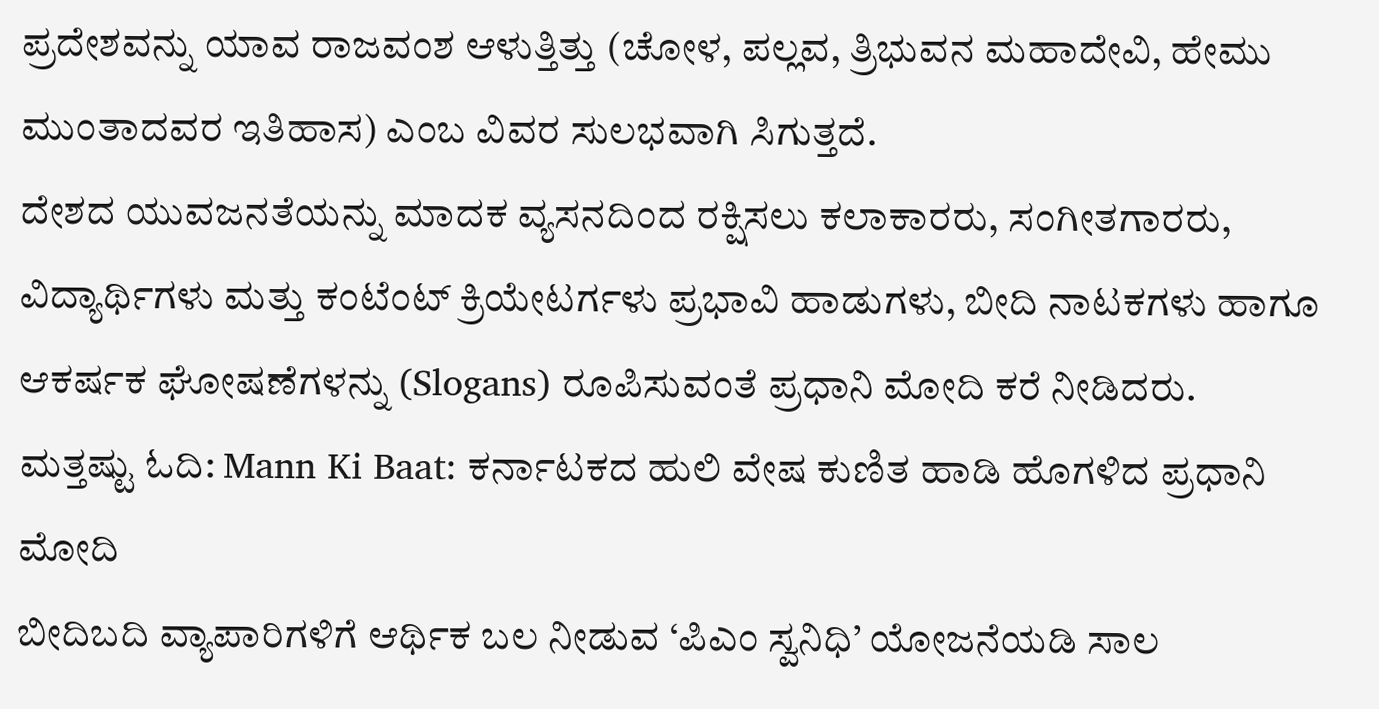ಪ್ರದೇಶವನ್ನು ಯಾವ ರಾಜವಂಶ ಆಳುತ್ತಿತ್ತು (ಚೋಳ, ಪಲ್ಲವ, ತ್ರಿಭುವನ ಮಹಾದೇವಿ, ಹೇಮು ಮುಂತಾದವರ ಇತಿಹಾಸ) ಎಂಬ ವಿವರ ಸುಲಭವಾಗಿ ಸಿಗುತ್ತದೆ.
ದೇಶದ ಯುವಜನತೆಯನ್ನು ಮಾದಕ ವ್ಯಸನದಿಂದ ರಕ್ಷಿಸಲು ಕಲಾಕಾರರು, ಸಂಗೀತಗಾರರು, ವಿದ್ಯಾರ್ಥಿಗಳು ಮತ್ತು ಕಂಟೆಂಟ್ ಕ್ರಿಯೇಟರ್ಗಳು ಪ್ರಭಾವಿ ಹಾಡುಗಳು, ಬೀದಿ ನಾಟಕಗಳು ಹಾಗೂ ಆಕರ್ಷಕ ಘೋಷಣೆಗಳನ್ನು (Slogans) ರೂಪಿಸುವಂತೆ ಪ್ರಧಾನಿ ಮೋದಿ ಕರೆ ನೀಡಿದರು.
ಮತ್ತಷ್ಟು ಓದಿ: Mann Ki Baat: ಕರ್ನಾಟಕದ ಹುಲಿ ವೇಷ ಕುಣಿತ ಹಾಡಿ ಹೊಗಳಿದ ಪ್ರಧಾನಿ ಮೋದಿ
ಬೀದಿಬದಿ ವ್ಯಾಪಾರಿಗಳಿಗೆ ಆರ್ಥಿಕ ಬಲ ನೀಡುವ ‘ಪಿಎಂ ಸ್ವನಿಧಿ’ ಯೋಜನೆಯಡಿ ಸಾಲ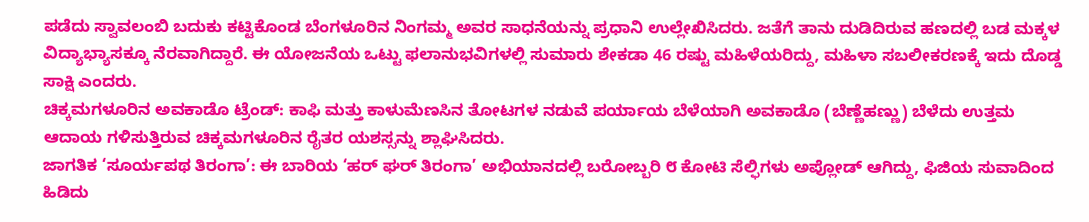ಪಡೆದು ಸ್ವಾವಲಂಬಿ ಬದುಕು ಕಟ್ಟಿಕೊಂಡ ಬೆಂಗಳೂರಿನ ನಿಂಗಮ್ಮ ಅವರ ಸಾಧನೆಯನ್ನು ಪ್ರಧಾನಿ ಉಲ್ಲೇಖಿಸಿದರು. ಜತೆಗೆ ತಾನು ದುಡಿದಿರುವ ಹಣದಲ್ಲಿ ಬಡ ಮಕ್ಕಳ ವಿದ್ಯಾಭ್ಯಾಸಕ್ಕೂ ನೆರವಾಗಿದ್ದಾರೆ. ಈ ಯೋಜನೆಯ ಒಟ್ಟು ಫಲಾನುಭವಿಗಳಲ್ಲಿ ಸುಮಾರು ಶೇಕಡಾ 46 ರಷ್ಟು ಮಹಿಳೆಯರಿದ್ದು, ಮಹಿಳಾ ಸಬಲೀಕರಣಕ್ಕೆ ಇದು ದೊಡ್ಡ ಸಾಕ್ಷಿ ಎಂದರು.
ಚಿಕ್ಕಮಗಳೂರಿನ ಅವಕಾಡೊ ಟ್ರೆಂಡ್: ಕಾಫಿ ಮತ್ತು ಕಾಳುಮೆಣಸಿನ ತೋಟಗಳ ನಡುವೆ ಪರ್ಯಾಯ ಬೆಳೆಯಾಗಿ ಅವಕಾಡೊ (ಬೆಣ್ಣೆಹಣ್ಣು) ಬೆಳೆದು ಉತ್ತಮ ಆದಾಯ ಗಳಿಸುತ್ತಿರುವ ಚಿಕ್ಕಮಗಳೂರಿನ ರೈತರ ಯಶಸ್ಸನ್ನು ಶ್ಲಾಘಿಸಿದರು.
ಜಾಗತಿಕ ‘ಸೂರ್ಯಪಥ ತಿರಂಗಾ’: ಈ ಬಾರಿಯ ‘ಹರ್ ಘರ್ ತಿರಂಗಾ’ ಅಭಿಯಾನದಲ್ಲಿ ಬರೋಬ್ಬರಿ ೮ ಕೋಟಿ ಸೆಲ್ಫಿಗಳು ಅಪ್ಲೋಡ್ ಆಗಿದ್ದು, ಫಿಜಿಯ ಸುವಾದಿಂದ ಹಿಡಿದು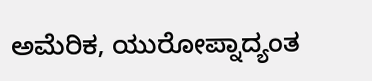ಅಮೆರಿಕ, ಯುರೋಪ್ನಾದ್ಯಂತ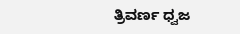ತ್ರಿವರ್ಣ ಧ್ವಜ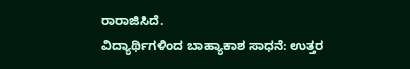ರಾರಾಜಿಸಿದೆ.
ವಿದ್ಯಾರ್ಥಿಗಳಿಂದ ಬಾಹ್ಯಾಕಾಶ ಸಾಧನೆ: ಉತ್ತರ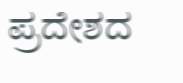ಪ್ರದೇಶದ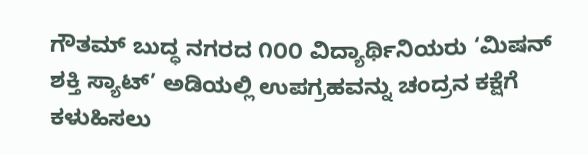ಗೌತಮ್ ಬುದ್ಧ ನಗರದ ೧೦೦ ವಿದ್ಯಾರ್ಥಿನಿಯರು ‘ಮಿಷನ್ ಶಕ್ತಿ ಸ್ಯಾಟ್’ ಅಡಿಯಲ್ಲಿ ಉಪಗ್ರಹವನ್ನು ಚಂದ್ರನ ಕಕ್ಷೆಗೆ ಕಳುಹಿಸಲು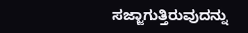ಸಜ್ಜಾಗುತ್ತಿರುವುದನ್ನು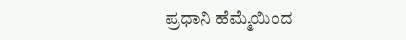ಪ್ರಧಾನಿ ಹೆಮ್ಮೆಯಿಂದ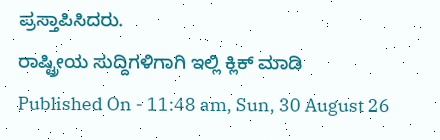ಪ್ರಸ್ತಾಪಿಸಿದರು.
ರಾಷ್ಟ್ರೀಯ ಸುದ್ದಿಗಳಿಗಾಗಿ ಇಲ್ಲಿ ಕ್ಲಿಕ್ ಮಾಡಿ
Published On - 11:48 am, Sun, 30 August 26